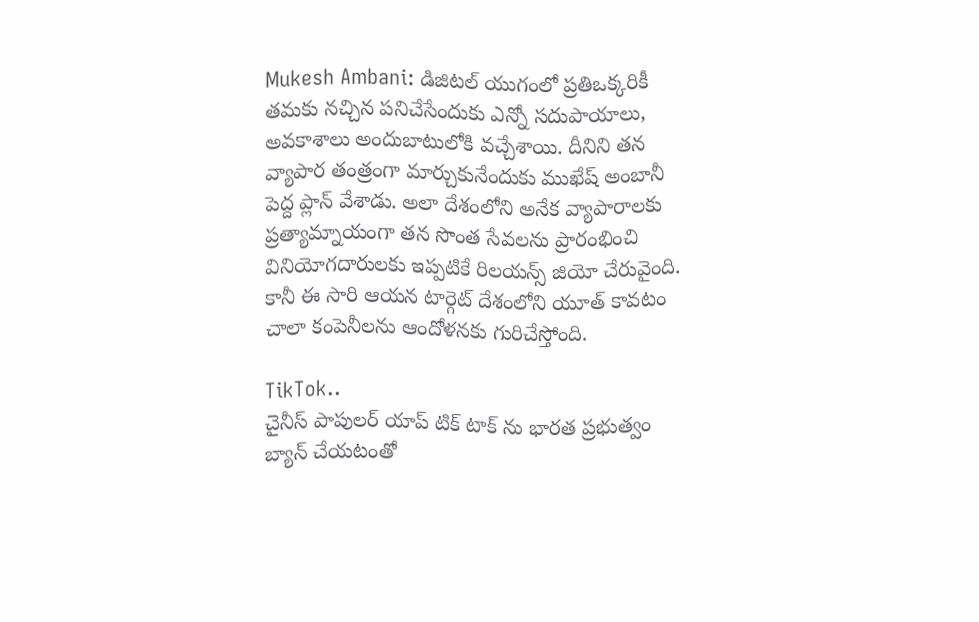Mukesh Ambani: డిజిటల్ యుగంలో ప్రతిఒక్కరికీ తమకు నచ్చిన పనిచేసేందుకు ఎన్నో సదుపాయాలు, అవకాశాలు అందుబాటులోకి వచ్చేశాయి. దీనిని తన వ్యాపార తంత్రంగా మార్చుకునేందుకు ముఖేష్ అంబానీ పెద్ద ప్లాన్ వేశాడు. అలా దేశంలోని అనేక వ్యాపారాలకు ప్రత్యామ్నాయంగా తన సొంత సేవలను ప్రారంభించి వినియోగదారులకు ఇప్పటికే రిలయన్స్ జియో చేరువైంది. కానీ ఈ సారి ఆయన టార్గెట్ దేశంలోని యూత్ కావటం చాలా కంపెనీలను ఆందోళనకు గురిచేస్తోంది.

TikTok..
చైనీస్ పాపులర్ యాప్ టిక్ టాక్ ను భారత ప్రభుత్వం బ్యాన్ చేయటంతో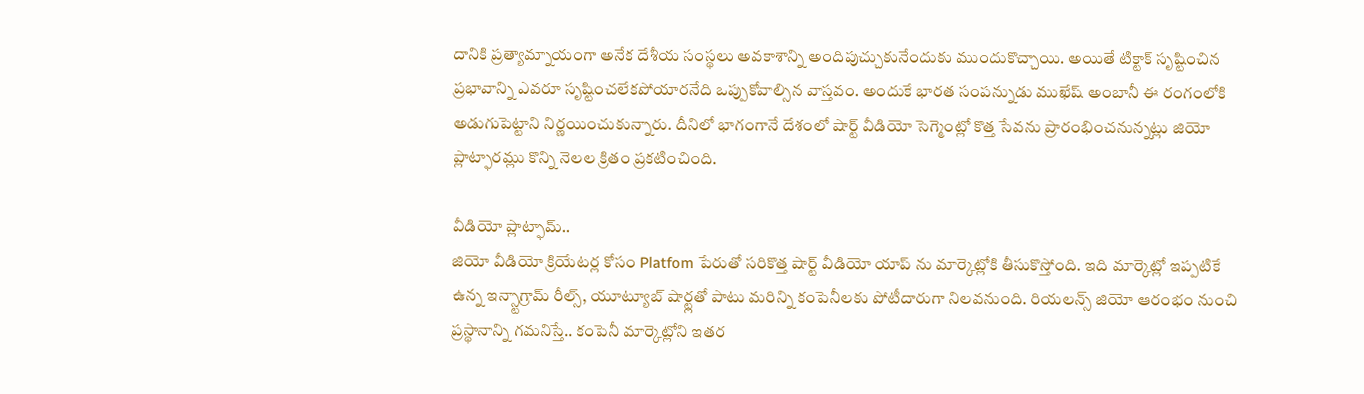దానికి ప్రత్యామ్నాయంగా అనేక దేశీయ సంస్థలు అవకాశాన్ని అందిపుచ్చుకునేందుకు ముందుకొచ్చాయి. అయితే టిక్టాక్ సృష్టించిన ప్రభావాన్ని ఎవరూ సృష్టించలేకపోయారనేది ఒప్పుకోవాల్సిన వాస్తవం. అందుకే భారత సంపన్నుడు ముఖేష్ అంబానీ ఈ రంగంలోకి అడుగుపెట్టాని నిర్ణయించుకున్నారు. దీనిలో భాగంగానే దేశంలో షార్ట్ వీడియో సెగ్మెంట్లో కొత్త సేవను ప్రారంభించనున్నట్లు జియో ప్లాట్ఫారమ్లు కొన్ని నెలల క్రితం ప్రకటించింది.

వీడియో ప్లాట్ఫామ్..
జియో వీడియో క్రియేటర్ల కోసం Platfom పేరుతో సరికొత్త షార్ట్ వీడియో యాప్ ను మార్కెట్లోకి తీసుకొస్తోంది. ఇది మార్కెట్లో ఇప్పటికే ఉన్న ఇన్స్టాగ్రామ్ రీల్స్, యూట్యూబ్ షార్ట్లతో పాటు మరిన్ని కంపెనీలకు పోటీదారుగా నిలవనుంది. రియలన్స్ జియో ఆరంభం నుంచి ప్రస్థానాన్ని గమనిస్తే.. కంపెనీ మార్కెట్లోని ఇతర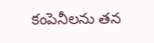కంపెనీలను తన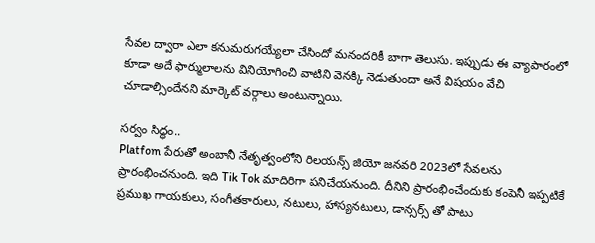సేవల ద్వారా ఎలా కనుమరుగయ్యేలా చేసిందో మనందరికీ బాగా తెలుసు. ఇప్పుడు ఈ వ్యాపారంలో కూడా అదే ఫార్ములాలను వినియోగించి వాటిని వెనక్కి నెడుతుందా అనే విషయం వేచి చూడాల్సిందేనని మార్కెట్ వర్గాలు అంటున్నాయి.

సర్వం సిద్ధం..
Platfom పేరుతో అంబానీ నేతృత్వంలోని రిలయన్స్ జియో జనవరి 2023లో సేవలను ప్రారంభించనుంది. ఇది Tik Tok మాదిరిగా పనిచేయనుంది. దీనిని ప్రారంభించేందుకు కంపెనీ ఇప్పటికే ప్రముఖ గాయకులు, సంగీతకారులు, నటులు, హాస్యనటులు, డాన్సర్స్ తో పాటు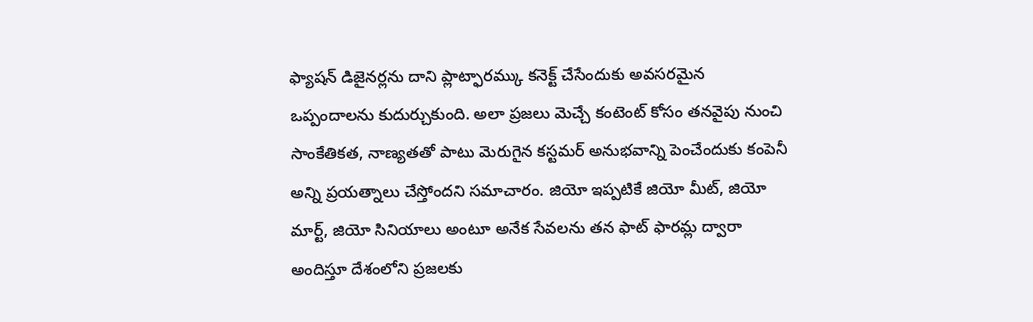ఫ్యాషన్ డిజైనర్లను దాని ప్లాట్ఫారమ్కు కనెక్ట్ చేసేందుకు అవసరమైన ఒప్పందాలను కుదుర్చుకుంది. అలా ప్రజలు మెచ్చే కంటెంట్ కోసం తనవైపు నుంచి సాంకేతికత, నాణ్యతతో పాటు మెరుగైన కస్టమర్ అనుభవాన్ని పెంచేందుకు కంపెనీ అన్ని ప్రయత్నాలు చేస్తోందని సమాచారం. జియో ఇప్పటికే జియో మీట్, జియో మార్ట్, జియో సినియాలు అంటూ అనేక సేవలను తన ఫాట్ ఫారమ్ల ద్వారా అందిస్తూ దేశంలోని ప్రజలకు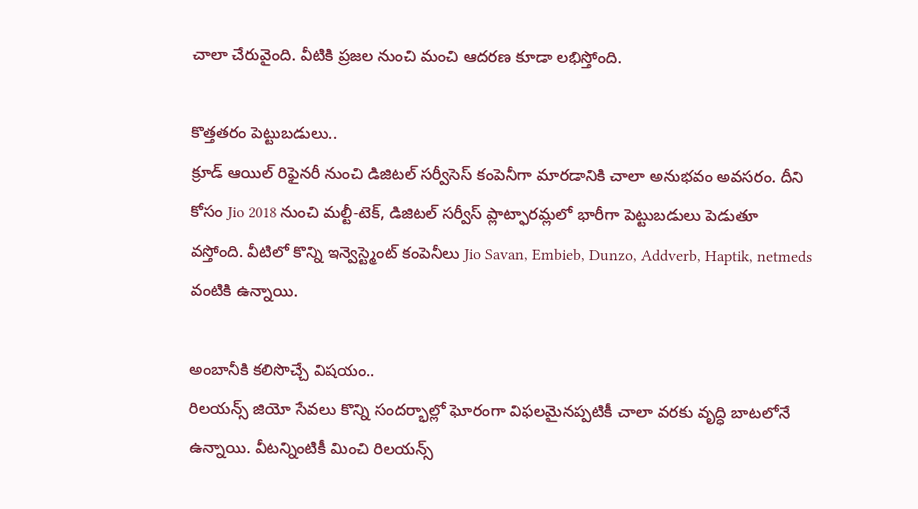చాలా చేరువైంది. వీటికి ప్రజల నుంచి మంచి ఆదరణ కూడా లభిస్తోంది.

కొత్తతరం పెట్టుబడులు..
క్రూడ్ ఆయిల్ రిఫైనరీ నుంచి డిజిటల్ సర్వీసెస్ కంపెనీగా మారడానికి చాలా అనుభవం అవసరం. దీని కోసం Jio 2018 నుంచి మల్టీ-టెక్, డిజిటల్ సర్వీస్ ప్లాట్ఫారమ్లలో భారీగా పెట్టుబడులు పెడుతూ వస్తోంది. వీటిలో కొన్ని ఇన్వెస్ట్మెంట్ కంపెనీలు Jio Savan, Embieb, Dunzo, Addverb, Haptik, netmeds వంటికి ఉన్నాయి.

అంబానీకి కలిసొచ్చే విషయం..
రిలయన్స్ జియో సేవలు కొన్ని సందర్భాల్లో ఘోరంగా విఫలమైనప్పటికీ చాలా వరకు వృద్ధి బాటలోనే ఉన్నాయి. వీటన్నింటికీ మించి రిలయన్స్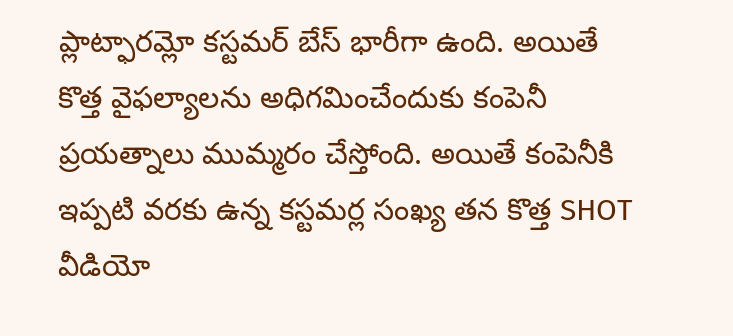ప్లాట్ఫారమ్లో కస్టమర్ బేస్ భారీగా ఉంది. అయితే కొత్త వైఫల్యాలను అధిగమించేందుకు కంపెనీ ప్రయత్నాలు ముమ్మరం చేస్తోంది. అయితే కంపెనీకి ఇప్పటి వరకు ఉన్న కస్టమర్ల సంఖ్య తన కొత్త SHOT వీడియో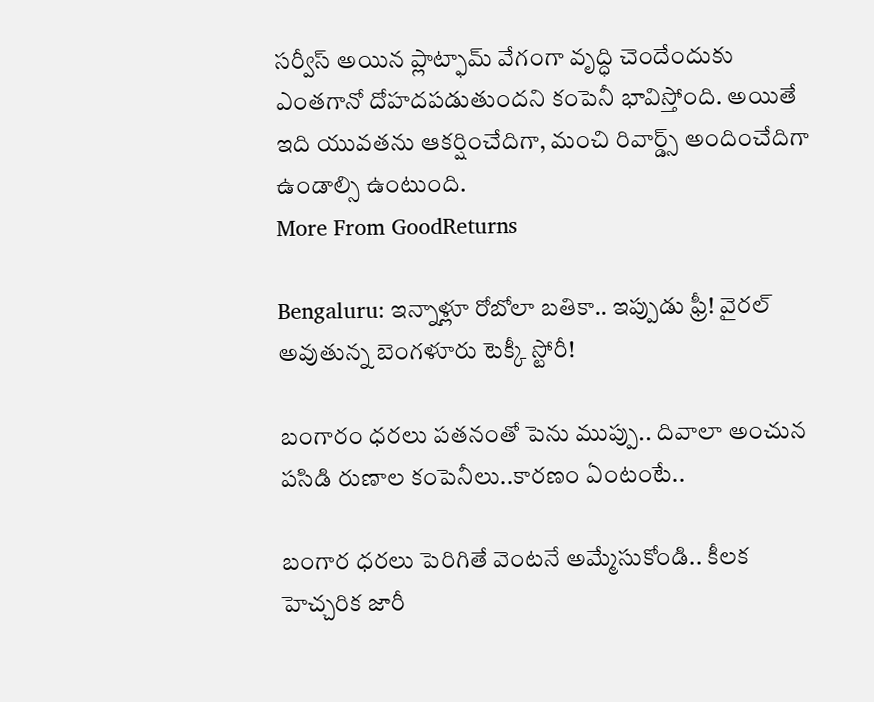సర్వీస్ అయిన ప్లాట్ఫామ్ వేగంగా వృద్ధి చెందేందుకు ఎంతగానో దోహదపడుతుందని కంపెనీ భావిస్తోంది. అయితే ఇది యువతను ఆకర్షించేదిగా, మంచి రివార్డ్స్ అందించేదిగా ఉండాల్సి ఉంటుంది.
More From GoodReturns

Bengaluru: ఇన్నాళ్లూ రోబోలా బతికా.. ఇప్పుడు ఫ్రీ! వైరల్ అవుతున్న బెంగళూరు టెక్కీ స్టోరీ!

బంగారం ధరలు పతనంతో పెను ముప్పు.. దివాలా అంచున పసిడి రుణాల కంపెనీలు..కారణం ఏంటంటే..

బంగార ధరలు పెరిగితే వెంటనే అమ్మేసుకోండి.. కీలక హెచ్చరిక జారీ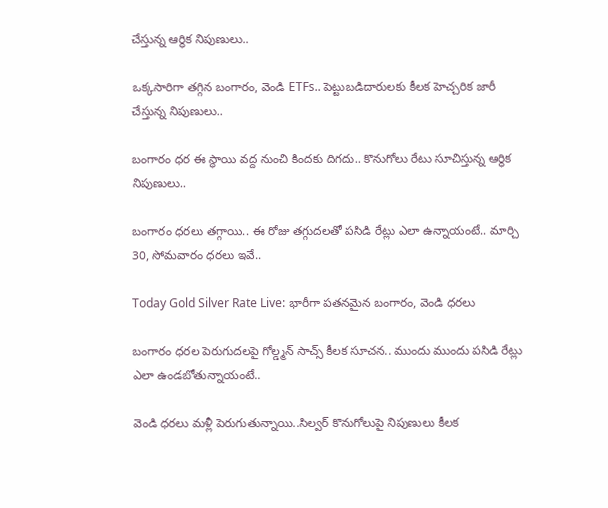చేస్తున్న ఆర్థిక నిపుణులు..

ఒక్కసారిగా తగ్గిన బంగారం, వెండి ETFs.. పెట్టుబడిదారులకు కీలక హెచ్చరిక జారీ చేస్తున్న నిపుణులు..

బంగారం ధర ఈ స్థాయి వద్ద నుంచి కిందకు దిగదు.. కొనుగోలు రేటు సూచిస్తున్న ఆర్థిక నిపుణులు..

బంగారం ధరలు తగ్గాయి.. ఈ రోజు తగ్గుదలతో పసిడి రేట్లు ఎలా ఉన్నాయంటే.. మార్చి 30, సోమవారం ధరలు ఇవే..

Today Gold Silver Rate Live: భారీగా పతనమైన బంగారం, వెండి ధరలు

బంగారం ధరల పెరుగుదలపై గోల్డ్మన్ సాచ్స్ కీలక సూచన.. ముందు ముందు పసిడి రేట్లు ఎలా ఉండబోతున్నాయంటే..

వెండి ధరలు మళ్లీ పెరుగుతున్నాయి..సిల్వర్ కొనుగోలుపై నిపుణులు కీలక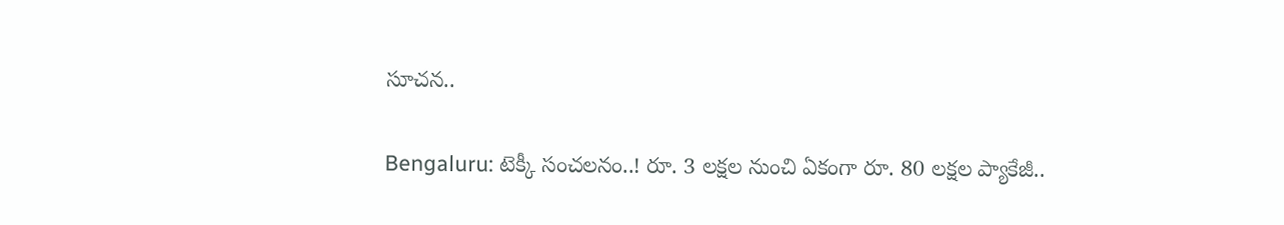సూచన..

Bengaluru: టెక్కీ సంచలనం..! రూ. 3 లక్షల నుంచి ఏకంగా రూ. 80 లక్షల ప్యాకేజీ..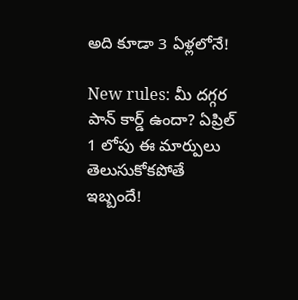అది కూడా 3 ఏళ్లలోనే!

New rules: మీ దగ్గర పాన్ కార్డ్ ఉందా? ఏప్రిల్ 1 లోపు ఈ మార్పులు తెలుసుకోకపోతే ఇబ్బందే!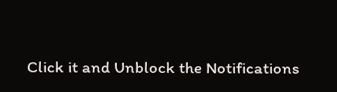Click it and Unblock the Notifications